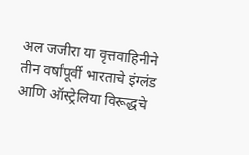अल जजीरा या वृत्तवाहिनीने तीन वर्षांपूर्वी भारताचे इंग्लंड आणि ऑस्ट्रेलिया विरूद्धचे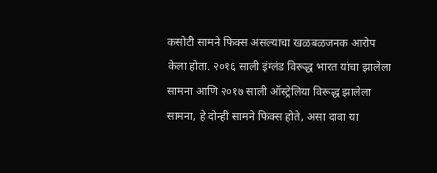कसोटी सामने फिक्स असल्याचा खळबळजनक आरोप केला होता. २०१६ साली इंग्लंड विरूद्ध भारत यांचा झालेला सामना आणि २०१७ साली ऑस्ट्रेलिया विरूद्ध झालेला सामना, हे दोन्ही सामने फिक्स होते, असा दावा या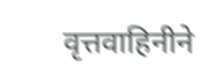वृत्तवाहिनीने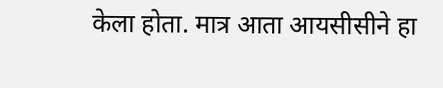केला होता. मात्र आता आयसीसीने हा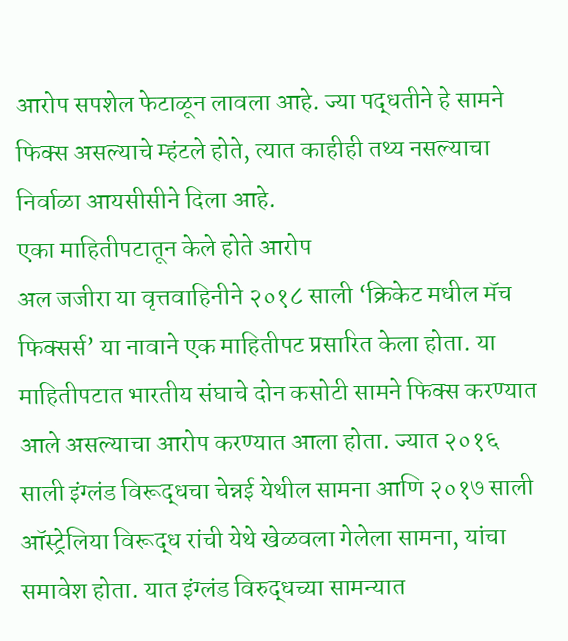आरोप सपशेल फेटाळून लावला आहे. ज्या पद्धतीने हे सामने फिक्स असल्याचे म्हंटले होते, त्यात काहीही तथ्य नसल्याचा निर्वाळा आयसीसीने दिला आहे.
एका माहितीपटातून केले होते आरोप
अल जजीरा या वृत्तवाहिनीने २०१८ साली ‘क्रिकेट मधील मॅच फिक्सर्स’ या नावाने एक माहितीपट प्रसारित केला होता. या माहितीपटात भारतीय संघाचे दोन कसोटी सामने फिक्स करण्यात आले असल्याचा आरोप करण्यात आला होता. ज्यात २०१६ साली इंग्लंड विरूद्धचा चेन्नई येथील सामना आणि २०१७ साली ऑस्ट्रेलिया विरूद्ध रांची येथे खेळवला गेलेला सामना, यांचा समावेश होता. यात इंग्लंड विरुद्धच्या सामन्यात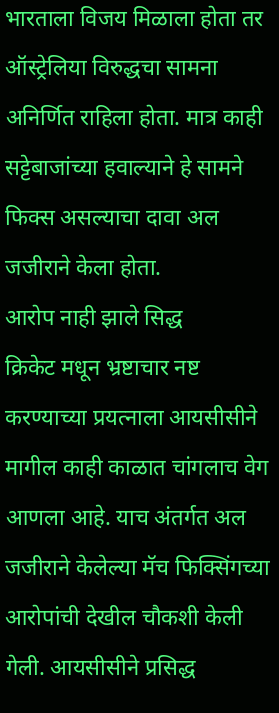भारताला विजय मिळाला होता तर ऑस्ट्रेलिया विरुद्धचा सामना अनिर्णित राहिला होता. मात्र काही सट्टेबाजांच्या हवाल्याने हे सामने फिक्स असल्याचा दावा अल जजीराने केला होता.
आरोप नाही झाले सिद्ध
क्रिकेट मधून भ्रष्टाचार नष्ट करण्याच्या प्रयत्नाला आयसीसीने मागील काही काळात चांगलाच वेग आणला आहे. याच अंतर्गत अल जजीराने केलेल्या मॅच फिक्सिंगच्या आरोपांची देखील चौकशी केली गेली. आयसीसीने प्रसिद्ध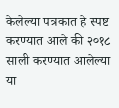केलेल्या पत्रकात हे स्पष्ट करण्यात आले की २०१८ साली करण्यात आलेल्या या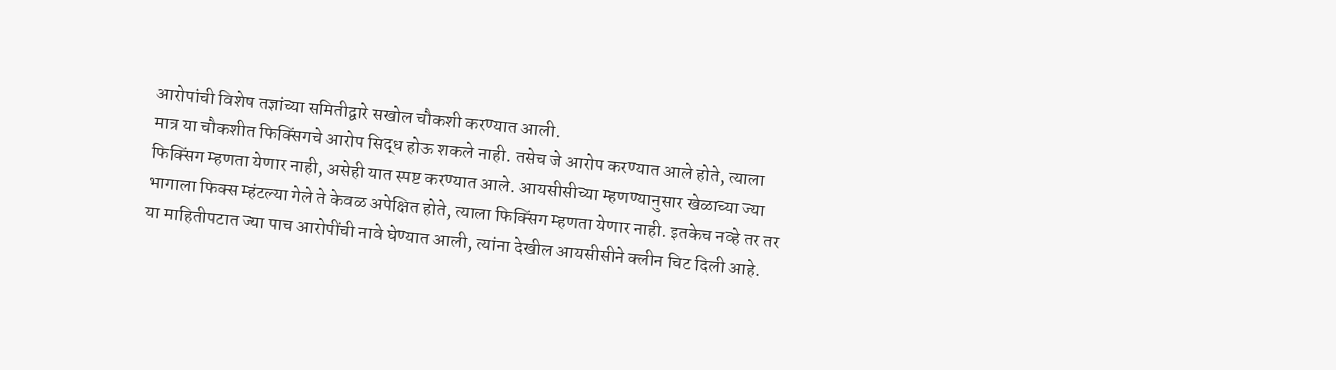आरोपांची विशेष तज्ञांच्या समितीद्वारे सखोल चौकशी करण्यात आली.
मात्र या चौकशीत फिक्सिंगचे आरोप सिद्ध होऊ शकले नाही. तसेच जे आरोप करण्यात आले होते, त्याला फिक्सिंग म्हणता येणार नाही, असेही यात स्पष्ट करण्यात आले. आयसीसीच्या म्हणण्यानुसार खेळाच्या ज्या भागाला फिक्स म्हंटल्या गेले ते केवळ अपेक्षित होते, त्याला फिक्सिंग म्हणता येणार नाही. इतकेच नव्हे तर तर या माहितीपटात ज्या पाच आरोपींची नावे घेण्यात आली, त्यांना देखील आयसीसीने क्लीन चिट दिली आहे.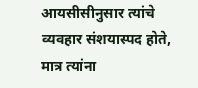आयसीसीनुसार त्यांचे व्यवहार संशयास्पद होते, मात्र त्यांना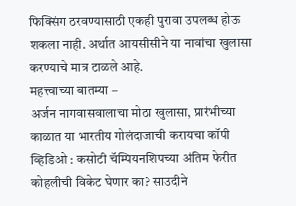फिक्सिंग ठरवण्यासाठी एकही पुरावा उपलब्ध होऊ शकला नाही. अर्थात आयसीसीने या नावांचा खुलासा करण्याचे मात्र टाळले आहे.
महत्त्वाच्या बातम्या –
अर्जन नागवासवालाचा मोठा खुलासा, प्रारंभीच्या काळात या भारतीय गोलंदाजाची करायचा कॉपी
व्हिडिओ : कसोटी चॅम्पियनशिपच्या अंतिम फेरीत कोहलीची विकेट घेणार का? साउदीने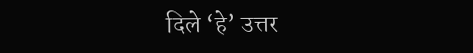दिले ‘हे’ उत्तर